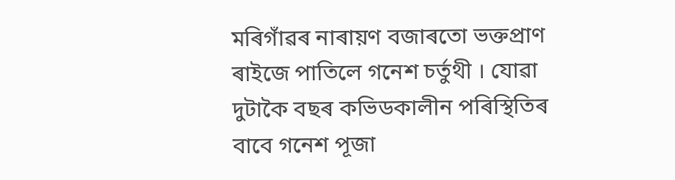মৰিগাঁৱৰ নাৰায়ণ বজাৰতো ভক্তপ্ৰাণ ৰাইজে পাতিলে গনেশ চৰ্তুথী । যোৱা দুটাকৈ বছৰ কভিডকালীন পৰিস্থিতিৰ বাবে গনেশ পূজা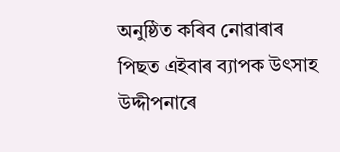অনুষ্ঠিত কৰিব নোৱাৰাৰ পিছত এইবাৰ ব্যাপক উৎসাহ উদ্দীপনাৰে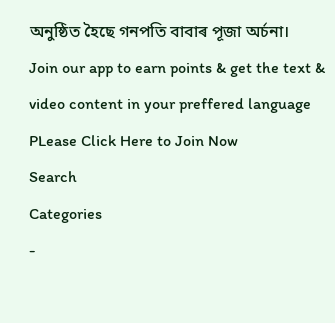অনুষ্ঠিত হৈছে গনপতি বাবাৰ পূজা অৰ্চনা।
Join our app to earn points & get the text & video content in your preffered language
PLease Click Here to Join Now
Search
Categories
-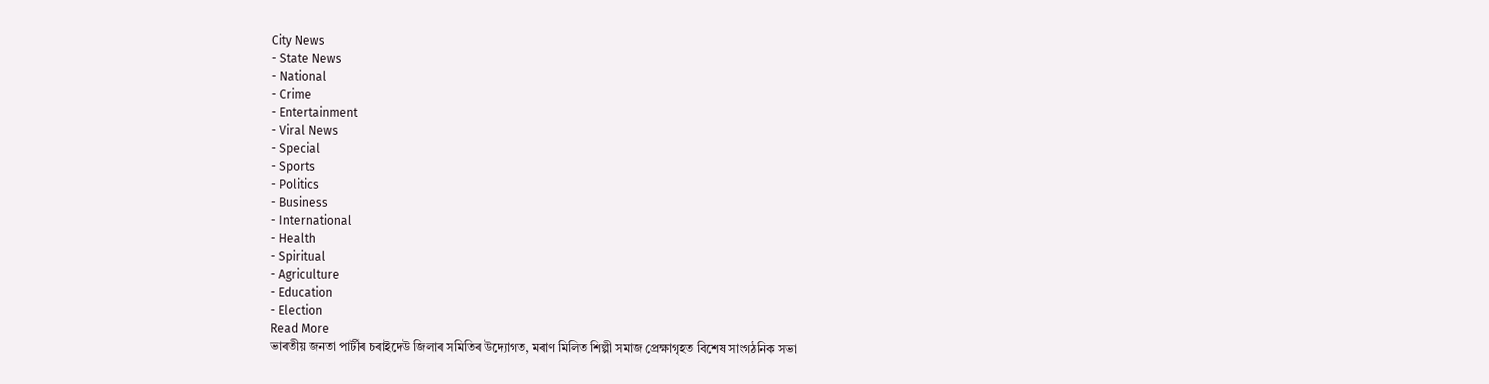City News
- State News
- National
- Crime
- Entertainment
- Viral News
- Special
- Sports
- Politics
- Business
- International
- Health
- Spiritual
- Agriculture
- Education
- Election
Read More
ভাৰতীয় জনতা পাৰ্টীৰ চৰাইদেউ জিলাৰ সমিতিৰ উদ্যোগত, মৰাণ মিলিত শিল্পী সমাজ প্রেক্ষাগৃহত বিশেষ সাংগঠনিক সভা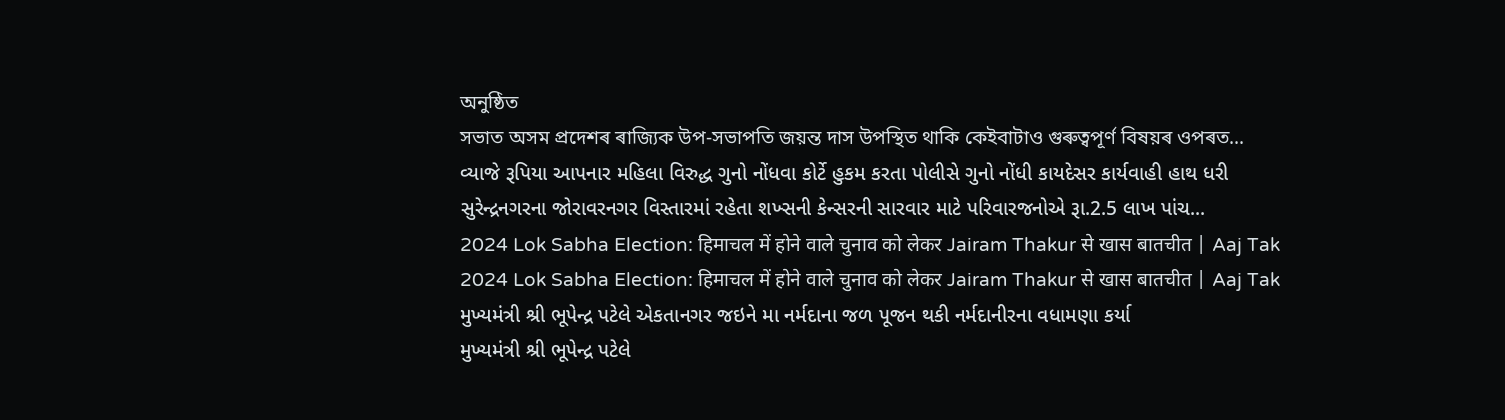অনুষ্ঠিত
সভাত অসম প্ৰদেশৰ ৰাজ্যিক উপ-সভাপতি জয়ন্ত দাস উপস্থিত থাকি কেইবাটাও গুৰুত্বপূৰ্ণ বিষয়ৰ ওপৰত...
વ્યાજે રૂપિયા આપનાર મહિલા વિરુદ્ધ ગુનો નોંધવા કોર્ટે હુકમ કરતા પોલીસે ગુનો નોંધી કાયદેસર કાર્યવાહી હાથ ધરી
સુરેન્દ્રનગરના જોરાવરનગર વિસ્તારમાં રહેતા શખ્સની કેન્સરની સારવાર માટે પરિવારજનોએ રૂા.2.5 લાખ પાંચ...
2024 Lok Sabha Election: हिमाचल में होने वाले चुनाव को लेकर Jairam Thakur से खास बातचीत | Aaj Tak
2024 Lok Sabha Election: हिमाचल में होने वाले चुनाव को लेकर Jairam Thakur से खास बातचीत | Aaj Tak
મુખ્યમંત્રી શ્રી ભૂપેન્દ્ર પટેલે એકતાનગર જઇને મા નર્મદાના જળ પૂજન થકી નર્મદાનીરના વધામણા કર્યા
મુખ્યમંત્રી શ્રી ભૂપેન્દ્ર પટેલે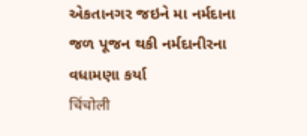એકતાનગર જઇને મા નર્મદાના જળ પૂજન થકી નર્મદાનીરના વધામણા કર્યા
चिंचोली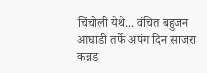चिंचोली येथे... वंचित बहुजन आघाडी तर्फे अपंग दिन साजरा
कन्नड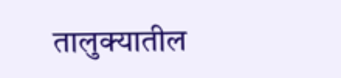तालुक्यातील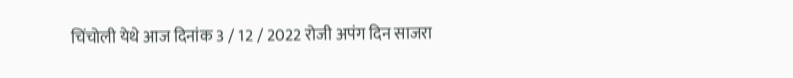चिंचोली येथे आज दिनांक 3 / 12 / 2022 रोजी अपंग दिन साजरा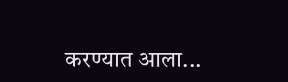करण्यात आला...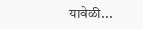यावेळी...